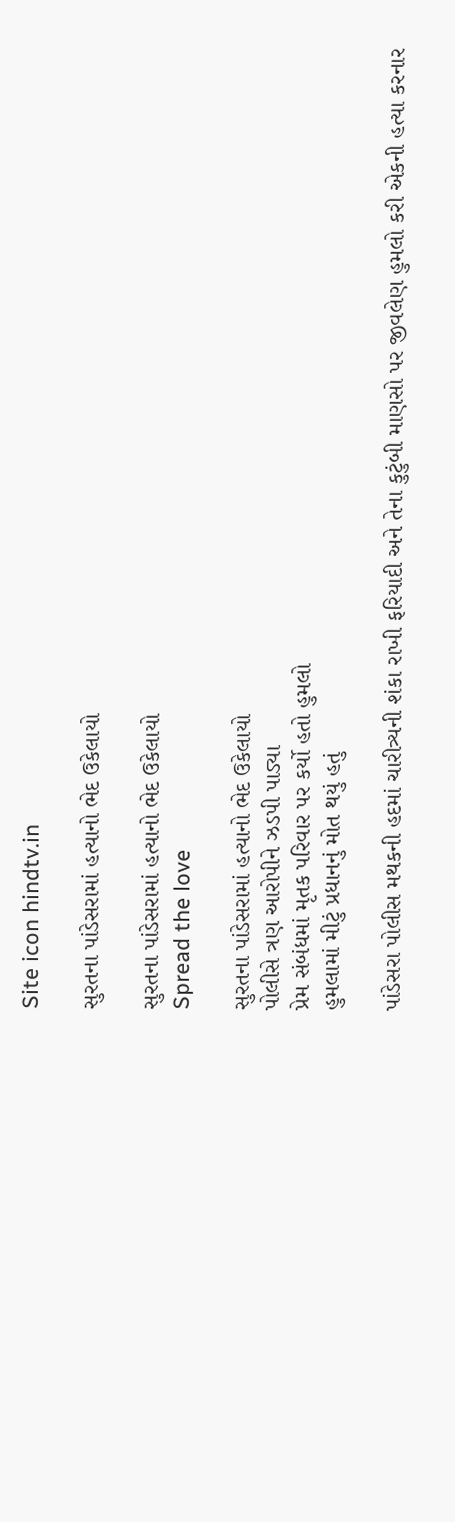Site icon hindtv.in

સુરતના પાંડેસરામાં હત્યાનો ભેદ ઉકેલાયો

સુરતના પાંડેસરામાં હત્યાનો ભેદ ઉકેલાયો
Spread the love

સુરતના પાંડેસરામાં હત્યાનો ભેદ ઉકેલાયો
પોલીસે ત્રણ આરોપીને ઝડપી પાડ્યા
પ્રેમ સંબંધમાં મૃતક પરિવાર પર કર્યો હતો હુમલો
હુમલામાં મીટું પ્રધાનનું મોત થયું હતું

પાંડેસરા પોલીસ મથકની હદમાં ચારીત્ર્યની શંકા રાખી ફરિયાદી અને તેના કુટુંબી માણસો પર જીવલેણ હુમલો કરી એકની હત્યા કરનાર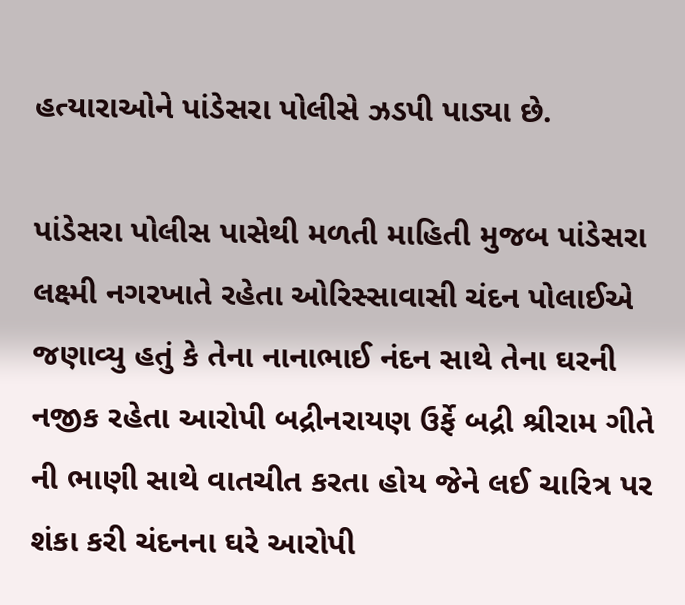હત્યારાઓને પાંડેસરા પોલીસે ઝડપી પાડ્યા છે.

પાંડેસરા પોલીસ પાસેથી મળતી માહિતી મુજબ પાંડેસરા લક્ષ્મી નગરખાતે રહેતા ઓરિસ્સાવાસી ચંદન પોલાઈએ જણાવ્યુ હતું કે તેના નાનાભાઈ નંદન સાથે તેના ઘરની નજીક રહેતા આરોપી બદ્રીનરાયણ ઉર્ફે બદ્રી શ્રીરામ ગીતે ની ભાણી સાથે વાતચીત કરતા હોય જેને લઈ ચારિત્ર પર શંકા કરી ચંદનના ઘરે આરોપી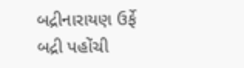બદ્રીનારાયણ ઉર્ફે બદ્રી પહોંચી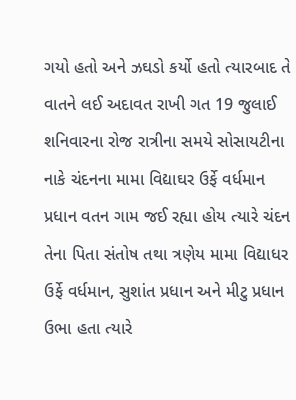ગયો હતો અને ઝઘડો કર્યો હતો ત્યારબાદ તે વાતને લઈ અદાવત રાખી ગત 19 જુલાઈ શનિવારના રોજ રાત્રીના સમયે સોસાયટીના નાકે ચંદનના મામા વિદ્યાઘર ઉર્ફે વર્ધમાન પ્રધાન વતન ગામ જઈ રહ્યા હોય ત્યારે ચંદન તેના પિતા સંતોષ તથા ત્રણેય મામા વિદ્યાધર ઉર્ફે વર્ધમાન, સુશાંત પ્રધાન અને મીટુ પ્રધાન ઉભા હતા ત્યારે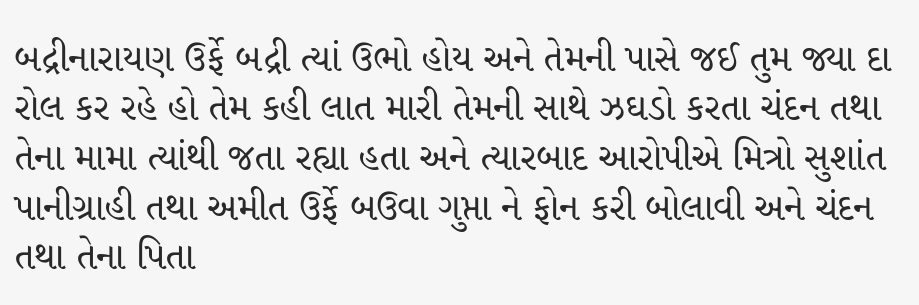બદ્રીનારાયણ ઉર્ફે બદ્રી ત્યાં ઉભો હોય અને તેમની પાસે જઈ તુમ જ્યા દા રોલ કર રહે હો તેમ કહી લાત મારી તેમની સાથે ઝઘડો કરતા ચંદન તથા તેના મામા ત્યાંથી જતા રહ્યા હતા અને ત્યારબાદ આરોપીએ મિત્રો સુશાંત પાનીગ્રાહી તથા અમીત ઉર્ફે બઉવા ગુપ્તા ને ફોન કરી બોલાવી અને ચંદન તથા તેના પિતા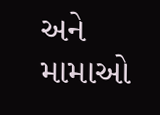અને મામાઓ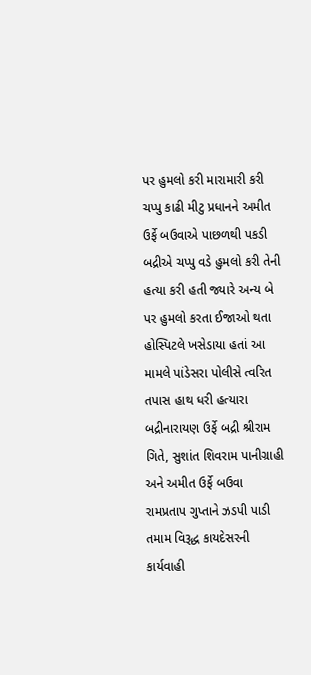પર હુમલો કરી મારામારી કરી ચપ્પુ કાઢી મીટુ પ્રધાનને અમીત ઉર્ફે બઉવાએ પાછળથી પકડી બદ્રીએ ચપ્પુ વડે હુમલો કરી તેની હત્યા કરી હતી જ્યારે અન્ય બે પર હુમલો કરતા ઈજાઓ થતા હોસ્પિટલે ખસેડાયા હતાં આ મામલે પાંડેસરા પોલીસે ત્વરિત તપાસ હાથ ધરી હત્યારા બદ્રીનારાયણ ઉર્ફે બદ્રી શ્રીરામ ગિતે, સુશાંત શિવરામ પાનીગ્રાહી અને અમીત ઉર્ફે બઉવા રામપ્રતાપ ગુપ્તાને ઝડપી પાડી તમામ વિરૂદ્ધ કાયદેસરની કાર્યવાહી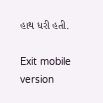હાથ ધરી હતી.

Exit mobile version